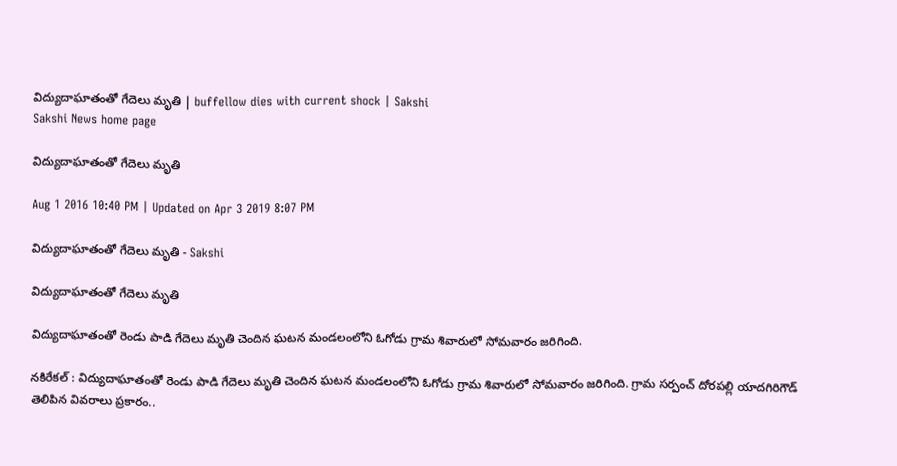విద్యుదాఘాతంతో గేదెలు మృతి | buffellow dies with current shock | Sakshi
Sakshi News home page

విద్యుదాఘాతంతో గేదెలు మృతి

Aug 1 2016 10:40 PM | Updated on Apr 3 2019 8:07 PM

విద్యుదాఘాతంతో గేదెలు మృతి - Sakshi

విద్యుదాఘాతంతో గేదెలు మృతి

విద్యుదాఘాతంతో రెండు పాడి గేదెలు మృతి చెందిన ఘటన మండలంలోని ఓగోడు గ్రామ శివారులో సోమవారం జరిగింది.

నకిరేకల్‌ : విద్యుదాఘాతంతో రెండు పాడి గేదెలు మృతి చెందిన ఘటన మండలంలోని ఓగోడు గ్రామ శివారులో సోమవారం జరిగింది. గ్రామ సర్పంచ్‌ దోరపల్లి యాదగిరిగౌడ్‌ తెలిపిన వివరాలు ప్రకారం..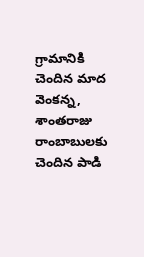గ్రామానికి చెందిన మాద వెంకన్న, శాంతరాజు రాంబాబులకు చెందిన పాడి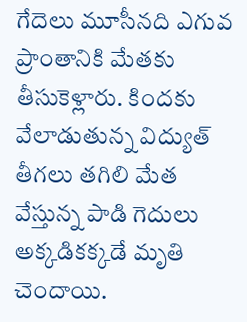గేదెలు మూసీనది ఎగువ ప్రాంతానికి మేతకు తీసుకెళ్లారు. కిందకు వేలాడుతున్న విద్యుత్‌ తీగలు తగిలి మేత వేస్తున్న పాడి గెదులు అక్కడికక్కడే మృతి చెందాయి.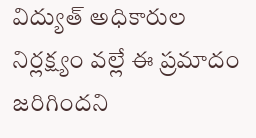విద్యుత్‌ అధికారుల నిర్లక్ష్యం వల్లే ఈ ప్రమాదం జరిగిందని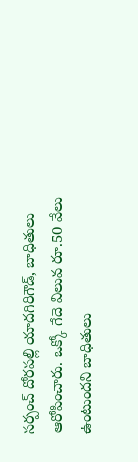సర్పంచ్‌ దోరపల్లి యాదగిరిగౌడ్, బాధితులు ఆరోపించారు. ఒక్కో గేదె విలువ రూ.50 వేలు ఉంటుందని బాధితులు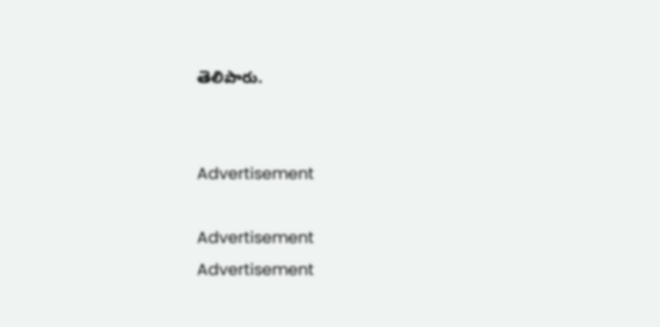తెలిపారు.


Advertisement

Advertisement
Advertisement